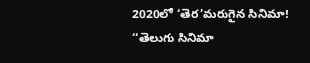2020లో ‘తెర’మరుగైన సినిమా!
‘‘తెలుగు సినిమా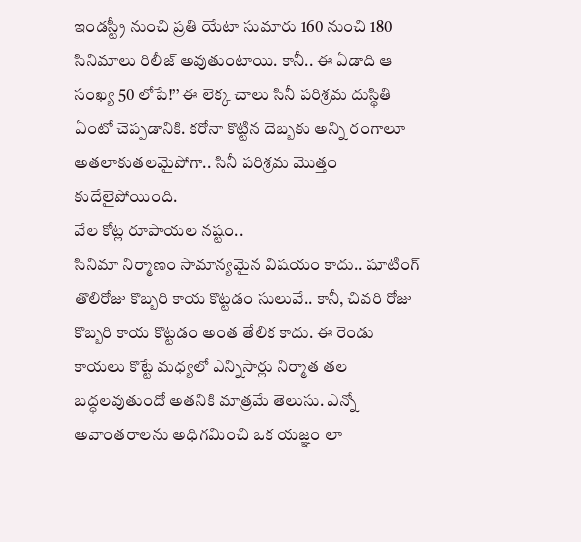ఇండస్ట్రీ నుంచి ప్రతి యేటా సుమారు 160 నుంచి 180 సినిమాలు రిలీజ్ అవుతుంటాయి. కానీ.. ఈ ఏడాది ఆ సంఖ్య 50 లోపే!’’ ఈ లెక్క చాలు సినీ పరిశ్రమ దుస్థితి ఏంటో చెప్పడానికి. కరోనా కొట్టిన దెబ్బకు అన్ని రంగాలూ అతలాకుతలమైపోగా.. సినీ పరిశ్రమ మొత్తం కుదేలైపోయింది.
వేల కోట్ల రూపాయల నష్టం..
సినిమా నిర్మాణం సామాన్యమైన విషయం కాదు.. షూటింగ్ తొలిరోజు కొబ్బరి కాయ కొట్టడం సులువే.. కానీ, చివరి రోజు కొబ్బరి కాయ కొట్టడం అంత తేలిక కాదు. ఈ రెండు కాయలు కొట్టే మధ్యలో ఎన్నిసార్లు నిర్మాత తల బద్ధలవుతుందో అతనికి మాత్రమే తెలుసు. ఎన్నో అవాంతరాలను అధిగమించి ఒక యజ్ఞం లా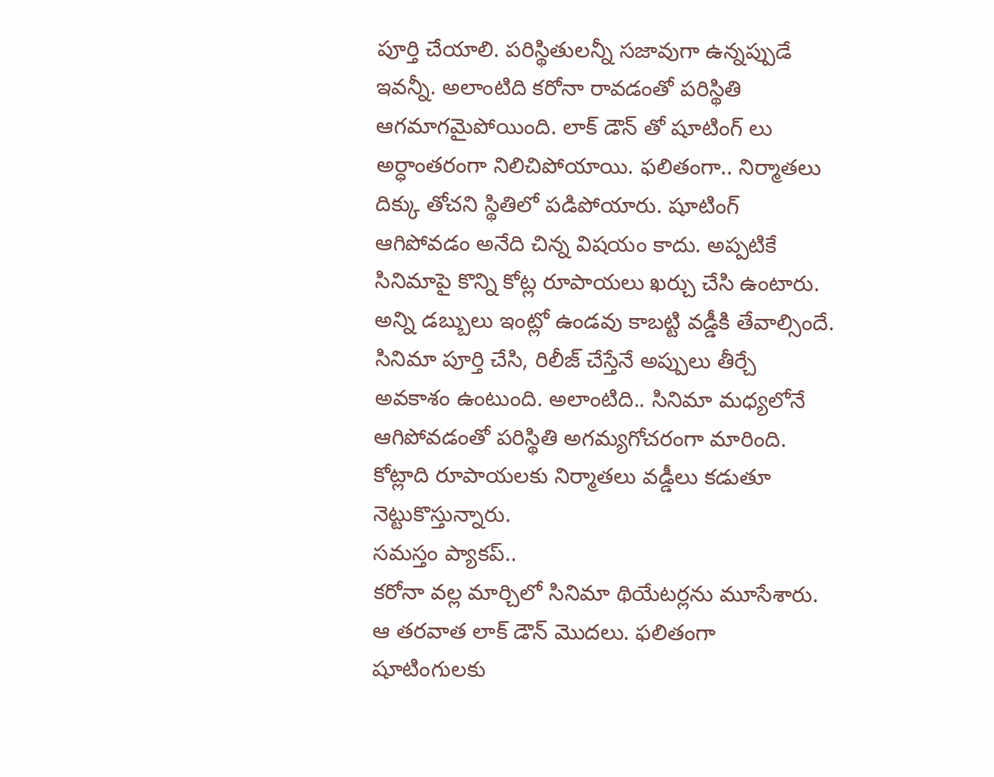పూర్తి చేయాలి. పరిస్థితులన్నీ సజావుగా ఉన్నప్పుడే ఇవన్నీ. అలాంటిది కరోనా రావడంతో పరిస్థితి ఆగమాగమైపోయింది. లాక్ డౌన్ తో షూటింగ్ లు అర్ధాంతరంగా నిలిచిపోయాయి. ఫలితంగా.. నిర్మాతలు దిక్కు తోచని స్థితిలో పడిపోయారు. షూటింగ్ ఆగిపోవడం అనేది చిన్న విషయం కాదు. అప్పటికే సినిమాపై కొన్ని కోట్ల రూపాయలు ఖర్చు చేసి ఉంటారు. అన్ని డబ్బులు ఇంట్లో ఉండవు కాబట్టి వడ్డీకి తేవాల్సిందే. సినిమా పూర్తి చేసి, రిలీజ్ చేస్తేనే అప్పులు తీర్చే అవకాశం ఉంటుంది. అలాంటిది.. సినిమా మధ్యలోనే ఆగిపోవడంతో పరిస్థితి అగమ్యగోచరంగా మారింది. కోట్లాది రూపాయలకు నిర్మాతలు వడ్డీలు కడుతూ నెట్టుకొస్తున్నారు.
సమస్తం ప్యాకప్..
కరోనా వల్ల మార్చిలో సినిమా థియేటర్లను మూసేశారు. ఆ తరవాత లాక్ డౌన్ మొదలు. ఫలితంగా షూటింగులకు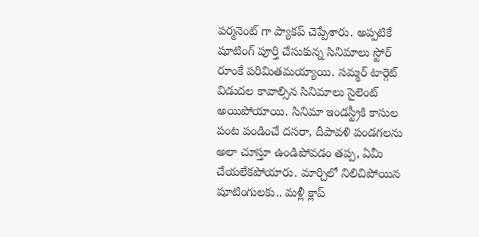పర్మనెంట్ గా ప్యాకప్ చెప్పేశారు. అప్పటికే షూటింగ్ పూర్తి చేసుకున్న సినిమాలు స్టోర్ రూంకే పరిమితమయ్యాయి. సమ్మర్ టార్గెట్ విడుదల కావాల్సిన సినిమాలు సైలెంట్ అయిపోయాయి. సినిమా ఇండస్ట్రీకి కాసుల పంట పండించే దసరా, దీపావళి పండగలను అలా చూస్తూ ఉండిపోవడం తప్ప, ఏమీ చేయలేకపోయారు. మార్చిలో నిలిచిపోయిన షూటింగులకు.. మళ్లీ క్లాప్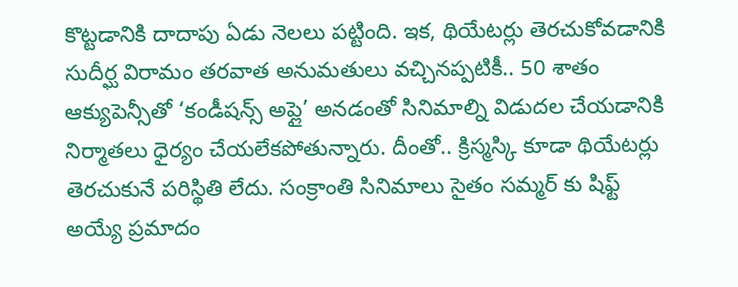కొట్టడానికి దాదాపు ఏడు నెలలు పట్టింది. ఇక, థియేటర్లు తెరచుకోవడానికి సుదీర్ఘ విరామం తరవాత అనుమతులు వచ్చినప్పటికీ.. 50 శాతం ఆక్యుపెన్సీతో ‘కండీషన్స్ అప్లై’ అనడంతో సినిమాల్ని విడుదల చేయడానికి నిర్మాతలు ధైర్యం చేయలేకపోతున్నారు. దీంతో.. క్రిస్మస్కి కూడా థియేటర్లు తెరచుకునే పరిస్థితి లేదు. సంక్రాంతి సినిమాలు సైతం సమ్మర్ కు షిఫ్ట్ అయ్యే ప్రమాదం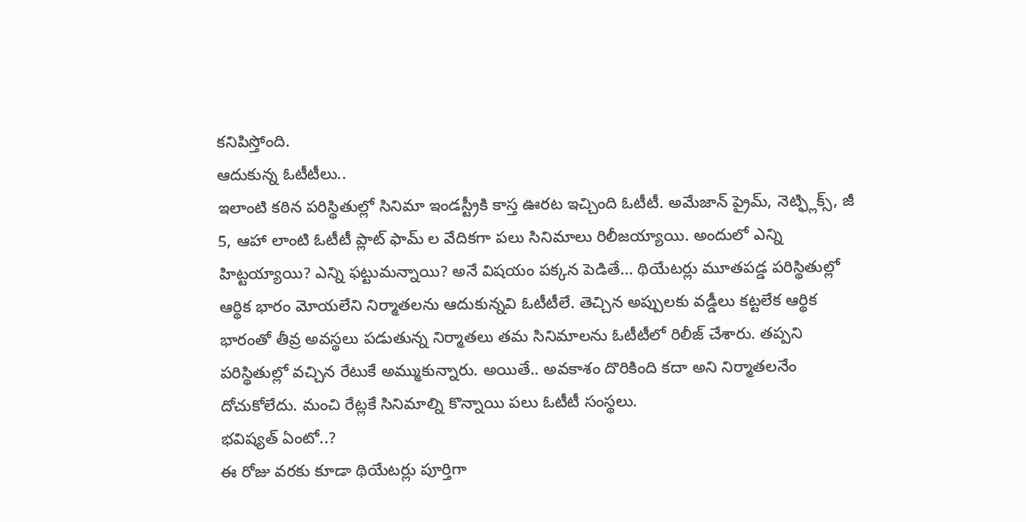కనిపిస్తోంది.
ఆదుకున్న ఓటీటీలు..
ఇలాంటి కఠిన పరిస్థితుల్లో సినిమా ఇండస్ట్రీకి కాస్త ఊరట ఇచ్చింది ఓటీటీ. అమేజాన్ ప్రైమ్, నెట్ఫ్లిక్స్, జీ 5, ఆహా లాంటి ఓటీటీ ప్లాట్ ఫామ్ ల వేదికగా పలు సినిమాలు రిలీజయ్యాయి. అందులో ఎన్ని హిట్టయ్యాయి? ఎన్ని ఫట్టుమన్నాయి? అనే విషయం పక్కన పెడితే… థియేటర్లు మూతపడ్డ పరిస్థితుల్లో ఆర్థిక భారం మోయలేని నిర్మాతలను ఆదుకున్నవి ఓటీటీలే. తెచ్చిన అప్పులకు వడ్డీలు కట్టలేక ఆర్థిక భారంతో తీవ్ర అవస్థలు పడుతున్న నిర్మాతలు తమ సినిమాలను ఓటీటీలో రిలీజ్ చేశారు. తప్పని పరిస్థితుల్లో వచ్చిన రేటుకే అమ్ముకున్నారు. అయితే.. అవకాశం దొరికింది కదా అని నిర్మాతలనేం దోచుకోలేదు. మంచి రేట్లకే సినిమాల్ని కొన్నాయి పలు ఓటీటీ సంస్థలు.
భవిష్యత్ ఏంటో..?
ఈ రోజు వరకు కూడా థియేటర్లు పూర్తిగా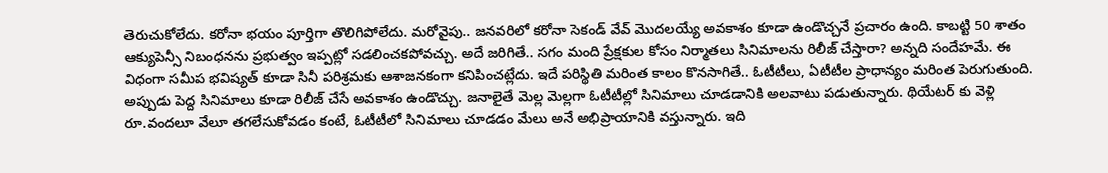తెరుచుకోలేదు. కరోనా భయం పూర్తిగా తొలిగిపోలేదు. మరోవైపు.. జనవరిలో కరోనా సెకండ్ వేవ్ మొదలయ్యే అవకాశం కూడా ఉండొచ్చనే ప్రచారం ఉంది. కాబట్టి 50 శాతం ఆక్యుపెన్సీ నిబంధనను ప్రభుత్వం ఇప్పట్లో సడలించకపోవచ్చు. అదే జరిగితే.. సగం మంది ప్రేక్షకుల కోసం నిర్మాతలు సినిమాలను రిలీజ్ చేస్తారా? అన్నది సందేహమే. ఈ విధంగా సమీప భవిష్యత్ కూడా సినీ పరిశ్రమకు ఆశాజనకంగా కనిపించట్లేదు. ఇదే పరిస్థితి మరింత కాలం కొనసాగితే.. ఓటీటీలు, ఏటీటీల ప్రాధాన్యం మరింత పెరుగుతుంది. అప్పుడు పెద్ద సినిమాలు కూడా రిలీజ్ చేసే అవకాశం ఉండొచ్చు. జనాలైతే మెల్ల మెల్లగా ఓటీటీల్లో సినిమాలు చూడడానికి అలవాటు పడుతున్నారు. థియేటర్ కు వెళ్లి రూ.వందలూ వేలూ తగలేసుకోవడం కంటే, ఓటీటీలో సినిమాలు చూడడం మేలు అనే అభిప్రాయానికి వస్తున్నారు. ఇది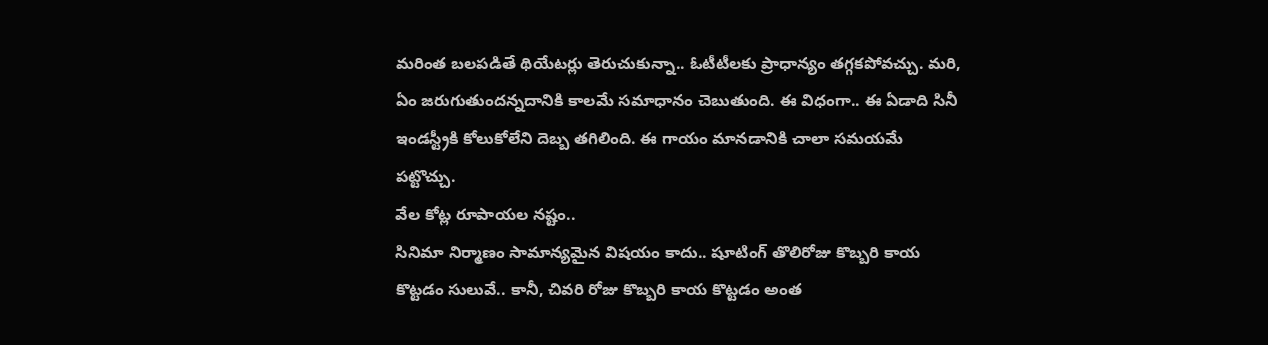మరింత బలపడితే థియేటర్లు తెరుచుకున్నా.. ఓటీటీలకు ప్రాధాన్యం తగ్గకపోవచ్చు. మరి, ఏం జరుగుతుందన్నదానికి కాలమే సమాధానం చెబుతుంది. ఈ విధంగా.. ఈ ఏడాది సినీ ఇండస్ట్రీకి కోలుకోలేని దెబ్బ తగిలింది. ఈ గాయం మానడానికి చాలా సమయమే పట్టొచ్చు.
వేల కోట్ల రూపాయల నష్టం..
సినిమా నిర్మాణం సామాన్యమైన విషయం కాదు.. షూటింగ్ తొలిరోజు కొబ్బరి కాయ కొట్టడం సులువే.. కానీ, చివరి రోజు కొబ్బరి కాయ కొట్టడం అంత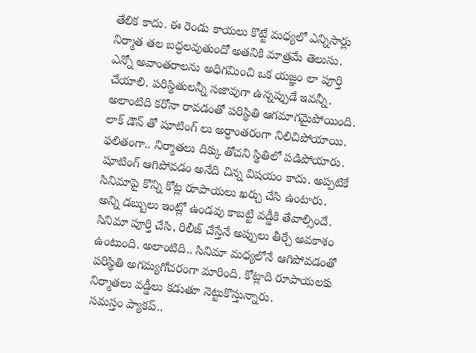తేలిక కాదు. ఈ రెండు కాయలు కొట్టే మధ్యలో ఎన్నిసార్లు నిర్మాత తల బద్ధలవుతుందో అతనికి మాత్రమే తెలుసు. ఎన్నో అవాంతరాలను అధిగమించి ఒక యజ్ఞం లా పూర్తి చేయాలి. పరిస్థితులన్నీ సజావుగా ఉన్నప్పుడే ఇవన్నీ. అలాంటిది కరోనా రావడంతో పరిస్థితి ఆగమాగమైపోయింది. లాక్ డౌన్ తో షూటింగ్ లు అర్ధాంతరంగా నిలిచిపోయాయి. ఫలితంగా.. నిర్మాతలు దిక్కు తోచని స్థితిలో పడిపోయారు. షూటింగ్ ఆగిపోవడం అనేది చిన్న విషయం కాదు. అప్పటికే సినిమాపై కొన్ని కోట్ల రూపాయలు ఖర్చు చేసి ఉంటారు. అన్ని డబ్బులు ఇంట్లో ఉండవు కాబట్టి వడ్డీకి తేవాల్సిందే. సినిమా పూర్తి చేసి, రిలీజ్ చేస్తేనే అప్పులు తీర్చే అవకాశం ఉంటుంది. అలాంటిది.. సినిమా మధ్యలోనే ఆగిపోవడంతో పరిస్థితి అగమ్యగోచరంగా మారింది. కోట్లాది రూపాయలకు నిర్మాతలు వడ్డీలు కడుతూ నెట్టుకొస్తున్నారు.
సమస్తం ప్యాకప్..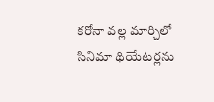కరోనా వల్ల మార్చిలో సినిమా థియేటర్లను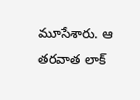మూసేశారు. ఆ తరవాత లాక్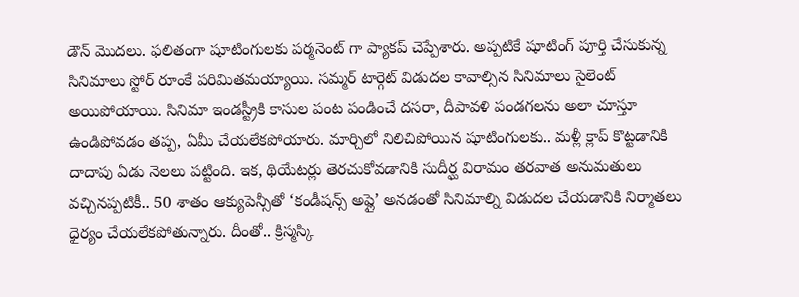డౌన్ మొదలు. ఫలితంగా షూటింగులకు పర్మనెంట్ గా ప్యాకప్ చెప్పేశారు. అప్పటికే షూటింగ్ పూర్తి చేసుకున్న సినిమాలు స్టోర్ రూంకే పరిమితమయ్యాయి. సమ్మర్ టార్గెట్ విడుదల కావాల్సిన సినిమాలు సైలెంట్ అయిపోయాయి. సినిమా ఇండస్ట్రీకి కాసుల పంట పండించే దసరా, దీపావళి పండగలను అలా చూస్తూ ఉండిపోవడం తప్ప, ఏమీ చేయలేకపోయారు. మార్చిలో నిలిచిపోయిన షూటింగులకు.. మళ్లీ క్లాప్ కొట్టడానికి దాదాపు ఏడు నెలలు పట్టింది. ఇక, థియేటర్లు తెరచుకోవడానికి సుదీర్ఘ విరామం తరవాత అనుమతులు వచ్చినప్పటికీ.. 50 శాతం ఆక్యుపెన్సీతో ‘కండీషన్స్ అప్లై’ అనడంతో సినిమాల్ని విడుదల చేయడానికి నిర్మాతలు ధైర్యం చేయలేకపోతున్నారు. దీంతో.. క్రిస్మస్కి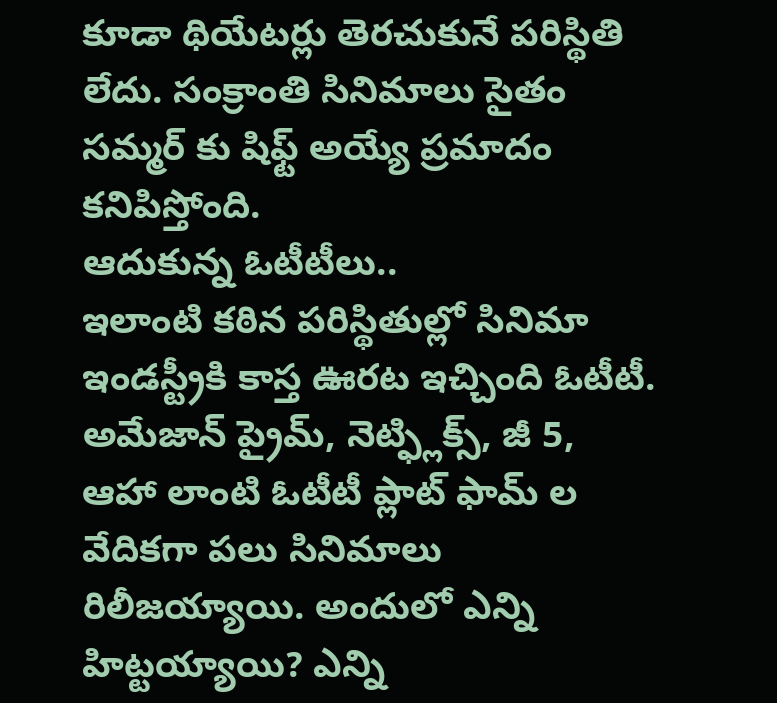కూడా థియేటర్లు తెరచుకునే పరిస్థితి లేదు. సంక్రాంతి సినిమాలు సైతం సమ్మర్ కు షిఫ్ట్ అయ్యే ప్రమాదం కనిపిస్తోంది.
ఆదుకున్న ఓటీటీలు..
ఇలాంటి కఠిన పరిస్థితుల్లో సినిమా ఇండస్ట్రీకి కాస్త ఊరట ఇచ్చింది ఓటీటీ. అమేజాన్ ప్రైమ్, నెట్ఫ్లిక్స్, జీ 5, ఆహా లాంటి ఓటీటీ ప్లాట్ ఫామ్ ల వేదికగా పలు సినిమాలు రిలీజయ్యాయి. అందులో ఎన్ని హిట్టయ్యాయి? ఎన్ని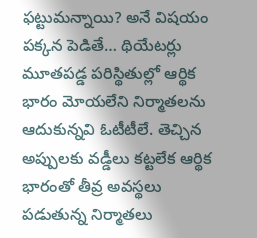ఫట్టుమన్నాయి? అనే విషయం పక్కన పెడితే… థియేటర్లు మూతపడ్డ పరిస్థితుల్లో ఆర్థిక భారం మోయలేని నిర్మాతలను ఆదుకున్నవి ఓటీటీలే. తెచ్చిన అప్పులకు వడ్డీలు కట్టలేక ఆర్థిక భారంతో తీవ్ర అవస్థలు పడుతున్న నిర్మాతలు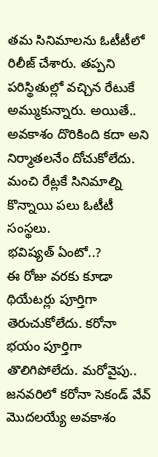తమ సినిమాలను ఓటీటీలో రిలీజ్ చేశారు. తప్పని పరిస్థితుల్లో వచ్చిన రేటుకే అమ్ముకున్నారు. అయితే.. అవకాశం దొరికింది కదా అని నిర్మాతలనేం దోచుకోలేదు. మంచి రేట్లకే సినిమాల్ని కొన్నాయి పలు ఓటీటీ సంస్థలు.
భవిష్యత్ ఏంటో..?
ఈ రోజు వరకు కూడా థియేటర్లు పూర్తిగా తెరుచుకోలేదు. కరోనా భయం పూర్తిగా తొలిగిపోలేదు. మరోవైపు.. జనవరిలో కరోనా సెకండ్ వేవ్ మొదలయ్యే అవకాశం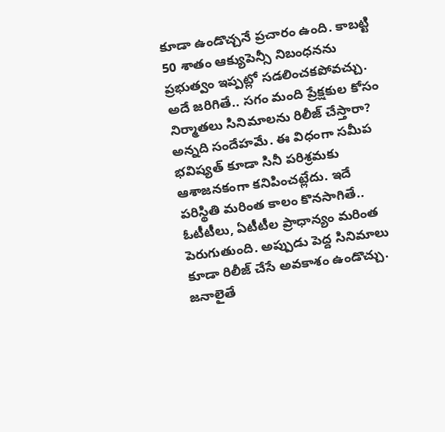కూడా ఉండొచ్చనే ప్రచారం ఉంది. కాబట్టి 50 శాతం ఆక్యుపెన్సీ నిబంధనను ప్రభుత్వం ఇప్పట్లో సడలించకపోవచ్చు. అదే జరిగితే.. సగం మంది ప్రేక్షకుల కోసం నిర్మాతలు సినిమాలను రిలీజ్ చేస్తారా? అన్నది సందేహమే. ఈ విధంగా సమీప భవిష్యత్ కూడా సినీ పరిశ్రమకు ఆశాజనకంగా కనిపించట్లేదు. ఇదే పరిస్థితి మరింత కాలం కొనసాగితే.. ఓటీటీలు, ఏటీటీల ప్రాధాన్యం మరింత పెరుగుతుంది. అప్పుడు పెద్ద సినిమాలు కూడా రిలీజ్ చేసే అవకాశం ఉండొచ్చు. జనాలైతే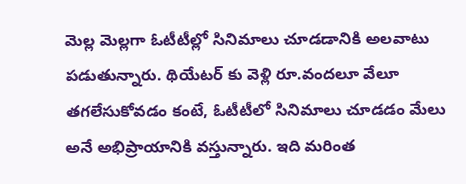మెల్ల మెల్లగా ఓటీటీల్లో సినిమాలు చూడడానికి అలవాటు పడుతున్నారు. థియేటర్ కు వెళ్లి రూ.వందలూ వేలూ తగలేసుకోవడం కంటే, ఓటీటీలో సినిమాలు చూడడం మేలు అనే అభిప్రాయానికి వస్తున్నారు. ఇది మరింత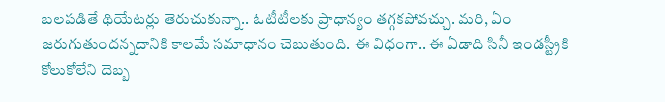బలపడితే థియేటర్లు తెరుచుకున్నా.. ఓటీటీలకు ప్రాధాన్యం తగ్గకపోవచ్చు. మరి, ఏం జరుగుతుందన్నదానికి కాలమే సమాధానం చెబుతుంది. ఈ విధంగా.. ఈ ఏడాది సినీ ఇండస్ట్రీకి కోలుకోలేని దెబ్బ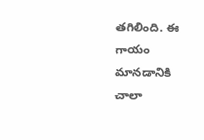తగిలింది. ఈ గాయం మానడానికి చాలా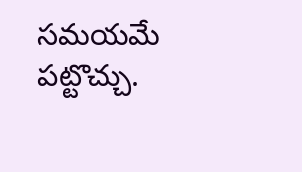సమయమే పట్టొచ్చు.